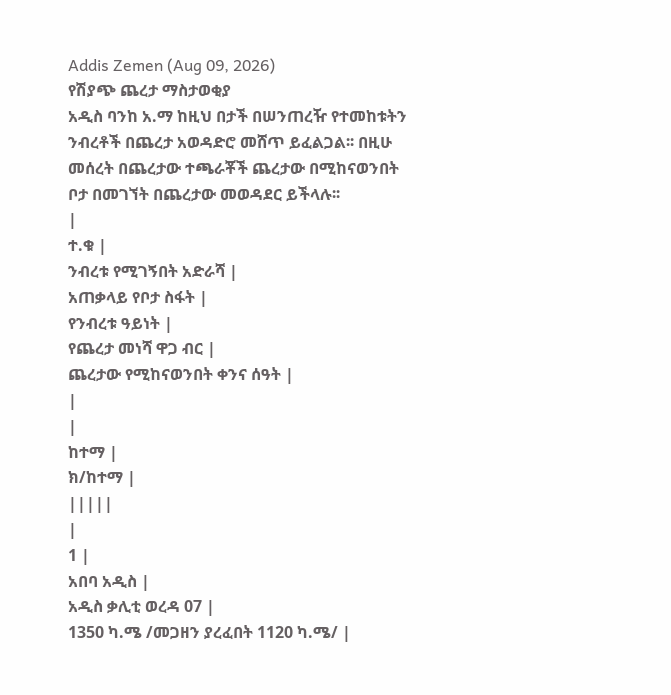Addis Zemen (Aug 09, 2026)
የሽያጭ ጨረታ ማስታወቂያ
አዲስ ባንከ አ.ማ ከዚህ በታች በሠንጠረዥ የተመከቱትን ንብረቶች በጨረታ አወዳድሮ መሸጥ ይፈልጋል፡፡ በዚሁ መሰረት በጨረታው ተጫራቾች ጨረታው በሚከናወንበት ቦታ በመገኘት በጨረታው መወዳደር ይችላሉ፡፡
|
ተ.ቁ |
ንብረቱ የሚገኝበት አድራሻ |
አጠቃላይ የቦታ ስፋት |
የንብረቱ ዓይነት |
የጨረታ መነሻ ዋጋ ብር |
ጨረታው የሚከናወንበት ቀንና ሰዓት |
|
|
ከተማ |
ክ/ከተማ |
|||||
|
1 |
አበባ አዲስ |
አዲስ ቃሊቲ ወረዳ 07 |
1350 ካ.ሜ /መጋዘን ያረፈበት 1120 ካ.ሜ/ |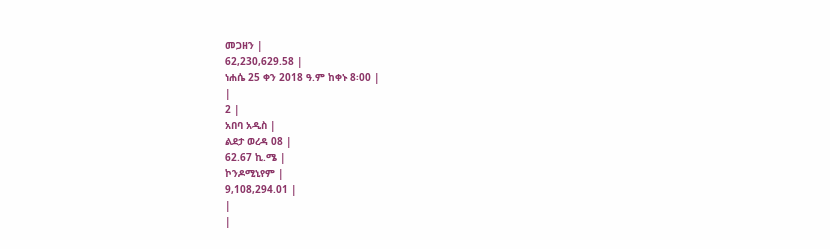መጋዘን |
62,230,629.58 |
ነሐሴ 25 ቀን 2018 ዓ.ም ከቀኑ 8፡00 |
|
2 |
አበባ አዲስ |
ልደታ ወረዳ 08 |
62.67 ኪ.ሜ |
ኮንዶሚኒየም |
9,108,294.01 |
|
|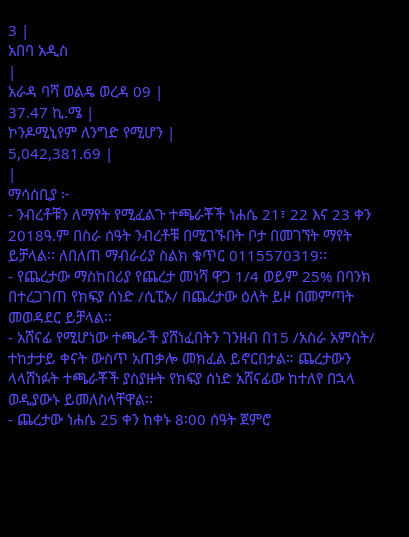3 |
አበባ አዲስ
|
አራዳ ባሻ ወልዴ ወረዳ 09 |
37.47 ኪ.ሜ |
ኮንዶሚኒየም ለንግድ የሚሆን |
5,042,381.69 |
|
ማሳሰቢያ ፦
- ንብረቶቹን ለማየት የሚፈልጉ ተጫራቾች ነሐሴ 21፣ 22 እና 23 ቀን 2018ዓ.ም በስራ ሰዓት ንብረቶቹ በሚገኙበት ቦታ በመገኘት ማየት ይቻላል፡፡ ለበለጠ ማብራሪያ ስልክ ቁጥር 0115570319፡፡
- የጨረታው ማስከበሪያ የጨረታ መነሻ ዋጋ 1/4 ወይም 25% በባንክ በተረጋገጠ የክፍያ ሰነድ /ሲፒኦ/ በጨረታው ዕለት ይዞ በመምጣት መወዳደር ይቻላል፡፡
- አሸናፊ የሚሆነው ተጫራች ያሸነፈበትን ገንዘብ በ15 /አስራ አምስት/ ተከታታይ ቀናት ውስጥ አጠቃሎ መክፈል ይኖርበታል። ጨረታውን ላላሸነፉት ተጫራቾች ያስያዙት የክፍያ ሰነድ አሸናፊው ከተለየ በኋላ ወዲያውኑ ይመለስላቸዋል፡፡
- ጨረታው ነሐሴ 25 ቀን ከቀኑ 8፡00 ሰዓት ጀምሮ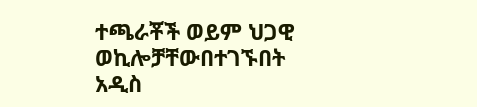ተጫራቾች ወይም ህጋዊ ወኪሎቻቸውበተገኙበት አዲስ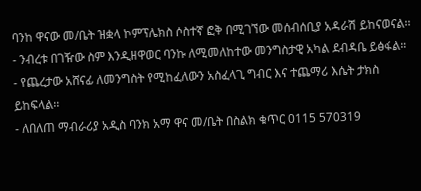ባንከ ዋናው መ/ቤት ዝቋላ ኮምፕሌክስ ሶስተኛ ፎቅ በሚገኘው መሰብሰቢያ አዳራሽ ይከናወናል፡፡
- ንብረቱ በገዥው ስም እንዲዘዋወር ባንኩ ለሚመለከተው መንግስታዊ አካል ደብዳቤ ይፅፋል።
- የጨረታው አሸናፊ ለመንግስት የሚከፈለውን አስፈላጊ ግብር እና ተጨማሪ እሴት ታክስ ይከፍላል፡፡
- ለበለጠ ማብራሪያ አዲስ ባንክ አማ ዋና መ/ቤት በስልክ ቁጥር 0115 570319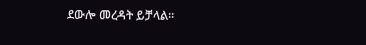ደውሎ መረዳት ይቻላል፡፡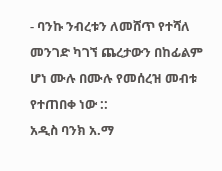- ባንኩ ንብረቱን ለመሸጥ የተሻለ መንገድ ካገኘ ጨረታውን በከፊልም ሆነ ሙሉ በሙሉ የመሰረዝ መብቱ የተጠበቀ ነው ::
አዲስ ባንክ አ.ማ